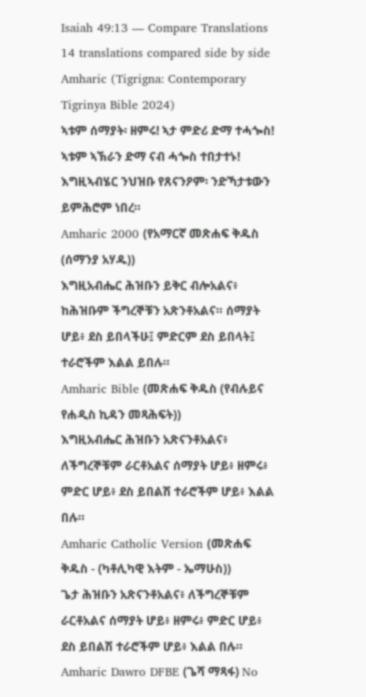Isaiah 49:13 — Compare Translations
14 translations compared side by side
Amharic (Tigrigna: Contemporary Tigrinya Bible 2024)
ኣቱም ሰማያት፡ ዘምሩ! ኣታ ምድሪ ድማ ተሓጐስ! ኣቱም ኣኽራን ድማ ናብ ሓጐስ ተበታተኑ! እግዚኣብሄር ንህዝቡ የጸናንዖም፡ ንድኻታቱውን ይምሕሮም ነበረ።
Amharic 2000 (የአማርኛ መጽሐፍ ቅዱስ (ሰማንያ አሃዱ))
እግዚአብሔር ሕዝቡን ይቅር ብሎአልና፥ ከሕዝቡም ችግረኞቹን አጽንቶአልና። ሰማያት ሆይ፥ ደስ ይበላችሁ፤ ምድርም ደስ ይበላት፤ ተራሮችም እልል ይበሉ።
Amharic Bible (መጽሐፍ ቅዱስ (የብሉይና የሐዲስ ኪዳን መጻሕፍት))
እግዚአብሔር ሕዝቡን አጽናንቶአልና፥ ለችግረኞቹም ራርቶአልና ሰማያት ሆይ፥ ዘምሩ፥ ምድር ሆይ፥ ደስ ይበልሽ ተራሮችም ሆይ፥ እልል በሉ።
Amharic Catholic Version (መጽሐፍ ቅዱስ - (ካቶሊካዊ እትም - ኤማሁስ))
ጌታ ሕዝቡን አጽናንቶአልና፥ ለችግረኞቹም ራርቶአልና ሰማያት ሆይ፥ ዘምሩ፥ ምድር ሆይ፥ ደስ ይበልሽ ተራሮችም ሆይ፥ እልል በሉ።
Amharic Dawro DFBE (ጌሻ ማጻፋ) No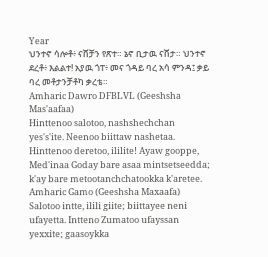Year
ህንተኖ ሳሎቶ፥ ናሸቻን የጽተ። ኔኖ ቢታዉ ናሸታ። ህንተኖ ደረቶ፥ እልልተ! አያዉ ጎፐ፥ መና ጎዳይ ባረ አሳ ምንዳ፤ ቃይ ባረ መቶታንቻቶካ ቃረቴ።
Amharic Dawro DFBLVL (Geeshsha Mas'aafaa)
Hinttenoo salotoo, nashshechchan yes's'ite. Neenoo biittaw nashetaa. Hinttenoo deretoo, ililite! Ayaw gooppe, Med'inaa Goday bare asaa mintsetseedda; k'ay bare metootanchchatookka k'aretee.
Amharic Gamo (Geeshsha Maxaafa)
Salotoo intte, ilili giite; biittayee neni ufayetta. Intteno Zumatoo ufayssan yexxite; gaasoykka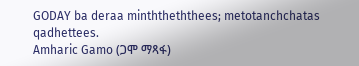GODAY ba deraa minththeththees; metotanchchatas qadhettees.
Amharic Gamo (ጋሞ ማጻፋ)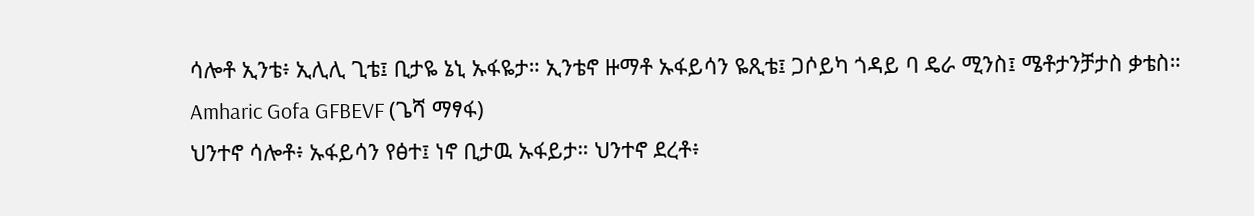ሳሎቶ ኢንቴ፥ ኢሊሊ ጊቴ፤ ቢታዬ ኔኒ ኡፋዬታ። ኢንቴኖ ዙማቶ ኡፋይሳን ዬጺቴ፤ ጋሶይካ ጎዳይ ባ ዴራ ሚንስ፤ ሜቶታንቻታስ ቃቴስ።
Amharic Gofa GFBEVF (ጌሻ ማፃፋ)
ህንተኖ ሳሎቶ፥ ኡፋይሳን የፅተ፤ ነኖ ቢታዉ ኡፋይታ። ህንተኖ ደረቶ፥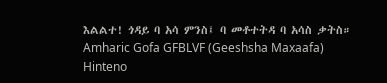እልልተ! ጎዳይ ባ አሳ ምንስ፤ ባ መቶተትዳ ባ አሳስ ቃትስ።
Amharic Gofa GFBLVF (Geeshsha Maxaafa)
Hinteno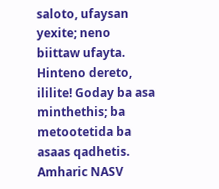saloto, ufaysan yexite; neno biittaw ufayta. Hinteno dereto, ililite! Goday ba asa minthethis; ba metootetida ba asaas qadhetis.
Amharic NASV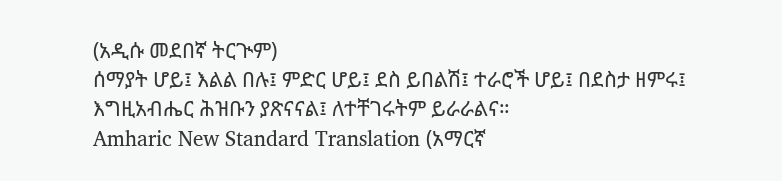(አዲሱ መደበኛ ትርጒም)
ሰማያት ሆይ፤ እልል በሉ፤ ምድር ሆይ፤ ደስ ይበልሽ፤ ተራሮች ሆይ፤ በደስታ ዘምሩ፤ እግዚአብሔር ሕዝቡን ያጽናናል፤ ለተቸገሩትም ይራራልና።
Amharic New Standard Translation (አማርኛ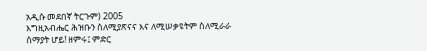አዲሱ መደበኛ ትርጉም) 2005
እግዚአብሔር ሕዝቡን ስለሚያጽናና እና ለሚሠቃዩትም ስለሚራራ ሰማያት ሆይ! ዘምሩ፤ ምድር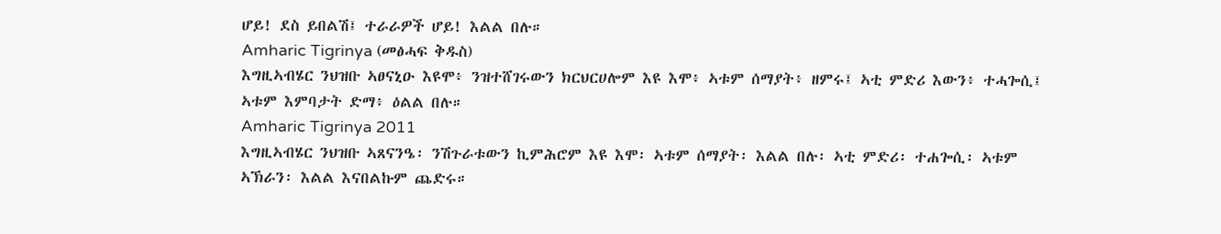ሆይ! ደስ ይበልሽ፤ ተራራዎች ሆይ! እልል በሉ።
Amharic Tigrinya (መፅሓፍ ቅዱስ)
እግዚኣብሄር ንህዝቡ ኣፀናኒዑ እዩሞ፥ ንዝተሸገሩውን ክርህርሀሎም እዩ እሞ፥ ኣቱም ሰማያት፥ ዘምሩ፤ ኣቲ ምድሪ እውን፥ ተሓጐሲ፤ ኣቱም እምባታት ድማ፥ ዕልል በሉ።
Amharic Tigrinya 2011
እግዚኣብሄር ንህዝቡ ኣጸናንዔ፡ ንሽጉራቱውን ኪምሕሮም እዩ እሞ፡ ኣቱም ሰማያት፡ እልል በሉ፡ ኣቲ ምድሪ፡ ተሐጐሲ፡ ኣቱም ኣኽራን፡ እልል እናበልኩም ጨድሩ።